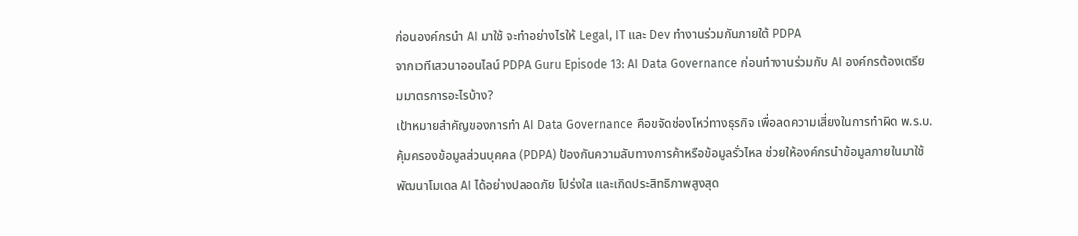ก่อนองค์กรนำ AI มาใช้ จะทำอย่างไรให้ Legal, IT และ Dev ทำงานร่วมกันภายใต้ PDPA
จากเวทีเสวนาออนไลน์ PDPA Guru Episode 13: AI Data Governance ก่อนทำงานร่วมกับ AI องค์กรต้องเตรียมมาตรการอะไรบ้าง?
เป้าหมายสำคัญของการทำ AI Data Governance คือขจัดช่องโหว่ทางธุรกิจ เพื่อลดความเสี่ยงในการทำผิด พ.ร.บ. คุ้มครองข้อมูลส่วนบุคคล (PDPA) ป้องกันความลับทางการค้าหรือข้อมูลรั่วไหล ช่วยให้องค์กรนำข้อมูลภายในมาใช้พัฒนาโมเดล AI ได้อย่างปลอดภัย โปร่งใส และเกิดประสิทธิภาพสูงสุด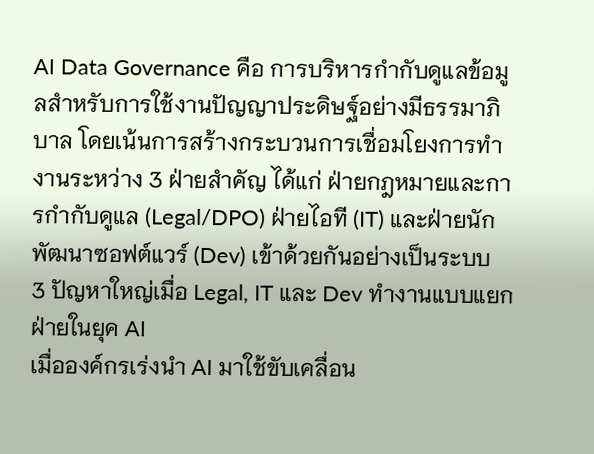AI Data Governance คือ การบริหารกำกับดูแลข้อมูลสำหรับการใช้งานปัญญาประดิษฐ์อย่างมีธรรมาภิบาล โดยเน้นการสร้างกระบวนการเชื่อมโยงการทำงานระหว่าง 3 ฝ่ายสำคัญ ได้แก่ ฝ่ายกฎหมายและการกำกับดูแล (Legal/DPO) ฝ่ายไอที (IT) และฝ่ายนักพัฒนาซอฟต์แวร์ (Dev) เข้าด้วยกันอย่างเป็นระบบ
3 ปัญหาใหญ่เมื่อ Legal, IT และ Dev ทำงานแบบแยกฝ่ายในยุค AI
เมื่อองค์กรเร่งนำ AI มาใช้ขับเคลื่อน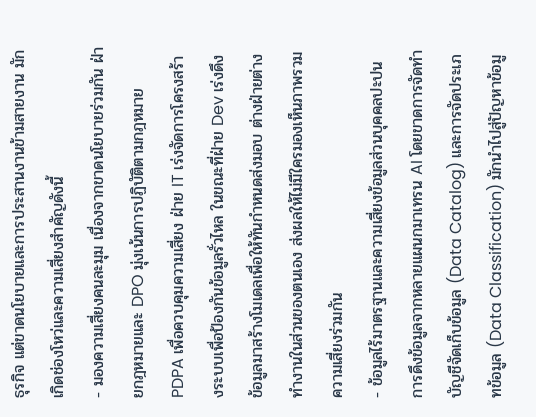ธุรกิจ แต่ขาดนโยบายและการประสานงานข้ามสายงาน มักเกิดช่องโหว่และความเสี่ยงสำคัญดังนี้
- มองความเสี่ยงคนละมุม เนื่องจากขาดนโยบายร่วมกัน ฝ่ายกฎหมายและ DPO มุ่งเน้นการปฏิบัติตามกฎหมาย PDPA เพื่อควบคุมความเสี่ยง ฝ่าย IT เร่งจัดการโครงสร้างระบบเพื่อป้องกันข้อมูลรั่วไหล ในขณะที่ฝ่าย Dev เร่งดึงข้อมูลมาสร้างโมเดลเพื่อให้ทันกำหนดส่งมอบ ต่างฝ่ายต่างทำงานในส่วนของตนเอง ส่งผลให้ไม่มีใครมองเห็นภาพรวมความเสี่ยงร่วมกัน
- ข้อมูลไร้มาตรฐานและความเสี่ยงข้อมูลส่วนบุคคลปะปน การดึงข้อมูลจากหลายแผนกมาเทรน AI โดยขาดการจัดทำบัญชีจัดเก็บข้อมูล (Data Catalog) และการจัดประเภทข้อมูล (Data Classification) มักนำไปสู่ปัญหาข้อมู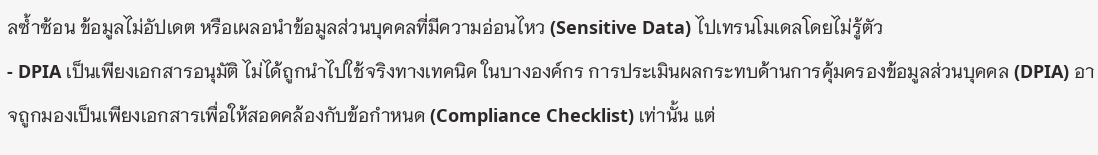ลซ้ำซ้อน ข้อมูลไม่อัปเดต หรือเผลอนำข้อมูลส่วนบุคคลที่มีความอ่อนไหว (Sensitive Data) ไปเทรนโมเดลโดยไม่รู้ตัว
- DPIA เป็นเพียงเอกสารอนุมัติ ไม่ได้ถูกนำไปใช้จริงทางเทคนิค ในบางองค์กร การประเมินผลกระทบด้านการคุ้มครองข้อมูลส่วนบุคคล (DPIA) อาจถูกมองเป็นเพียงเอกสารเพื่อให้สอดคล้องกับข้อกำหนด (Compliance Checklist) เท่านั้น แต่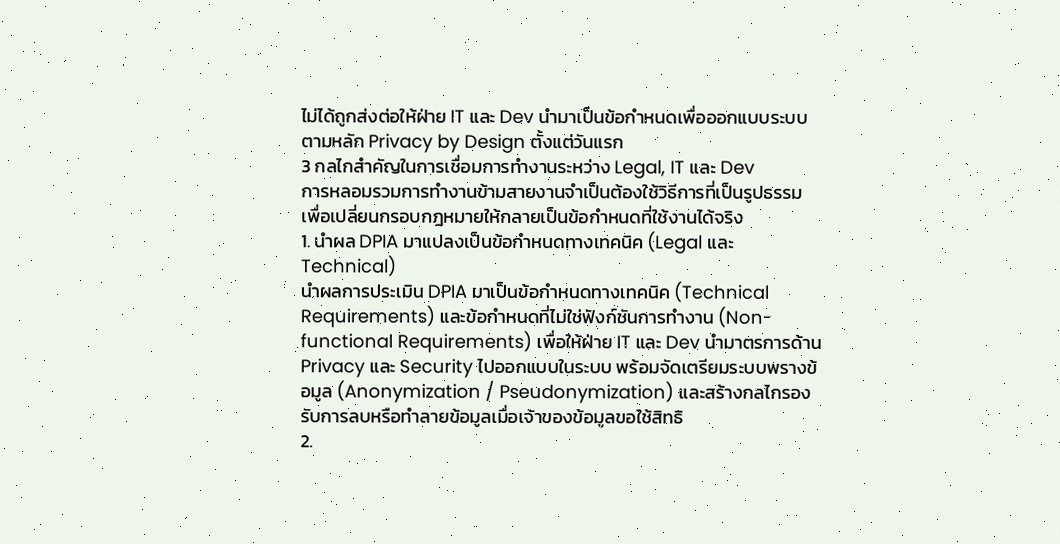ไม่ได้ถูกส่งต่อให้ฝ่าย IT และ Dev นำมาเป็นข้อกำหนดเพื่อออกแบบระบบตามหลัก Privacy by Design ตั้งแต่วันแรก
3 กลไกสำคัญในการเชื่อมการทำงานระหว่าง Legal, IT และ Dev
การหลอมรวมการทำงานข้ามสายงานจำเป็นต้องใช้วิธีการที่เป็นรูปธรรม เพื่อเปลี่ยนกรอบกฎหมายให้กลายเป็นข้อกำหนดที่ใช้งานได้จริง
1. นำผล DPIA มาแปลงเป็นข้อกำหนดทางเทคนิค (Legal และ Technical)
นำผลการประเมิน DPIA มาเป็นข้อกำหนดทางเทคนิค (Technical Requirements) และข้อกำหนดที่ไม่ใช่ฟังก์ชันการทำงาน (Non-functional Requirements) เพื่อให้ฝ่าย IT และ Dev นำมาตรการด้าน Privacy และ Security ไปออกแบบในระบบ พร้อมจัดเตรียมระบบพรางข้อมูล (Anonymization / Pseudonymization) และสร้างกลไกรองรับการลบหรือทำลายข้อมูลเมื่อเจ้าของข้อมูลขอใช้สิทธิ
2.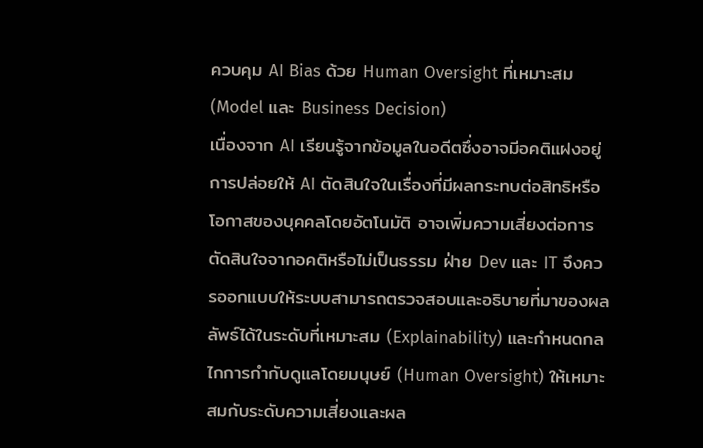ควบคุม AI Bias ด้วย Human Oversight ที่เหมาะสม (Model และ Business Decision)
เนื่องจาก AI เรียนรู้จากข้อมูลในอดีตซึ่งอาจมีอคติแฝงอยู่ การปล่อยให้ AI ตัดสินใจในเรื่องที่มีผลกระทบต่อสิทธิหรือโอกาสของบุคคลโดยอัตโนมัติ อาจเพิ่มความเสี่ยงต่อการตัดสินใจจากอคติหรือไม่เป็นธรรม ฝ่าย Dev และ IT จึงควรออกแบบให้ระบบสามารถตรวจสอบและอธิบายที่มาของผลลัพธ์ได้ในระดับที่เหมาะสม (Explainability) และกำหนดกลไกการกำกับดูแลโดยมนุษย์ (Human Oversight) ให้เหมาะสมกับระดับความเสี่ยงและผล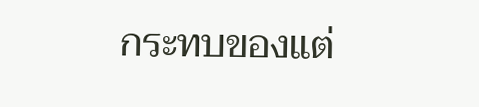กระทบของแต่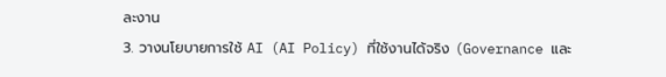ละงาน
3. วางนโยบายการใช้ AI (AI Policy) ที่ใช้งานได้จริง (Governance และ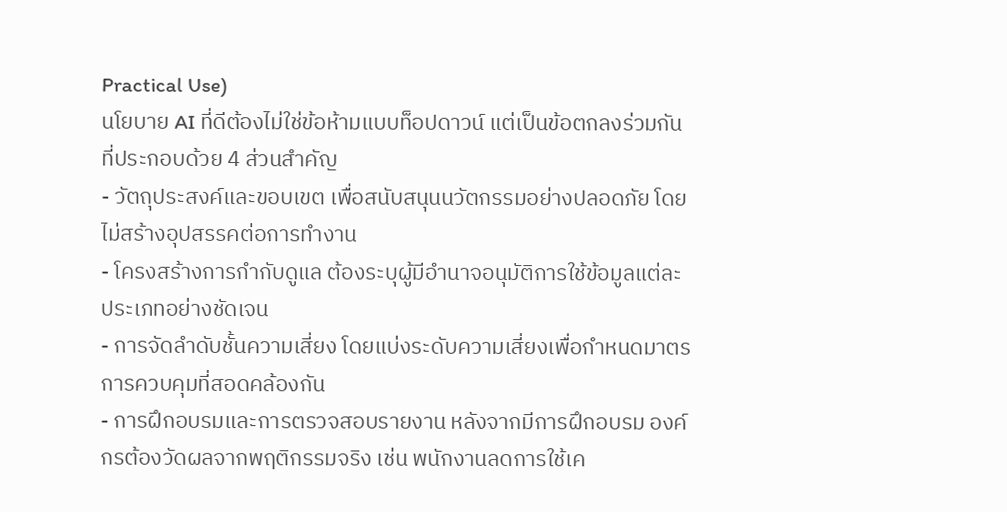Practical Use)
นโยบาย AI ที่ดีต้องไม่ใช่ข้อห้ามแบบท็อปดาวน์ แต่เป็นข้อตกลงร่วมกันที่ประกอบด้วย 4 ส่วนสำคัญ
- วัตถุประสงค์และขอบเขต เพื่อสนับสนุนนวัตกรรมอย่างปลอดภัย โดยไม่สร้างอุปสรรคต่อการทำงาน
- โครงสร้างการกำกับดูแล ต้องระบุผู้มีอำนาจอนุมัติการใช้ข้อมูลแต่ละประเภทอย่างชัดเจน
- การจัดลำดับชั้นความเสี่ยง โดยแบ่งระดับความเสี่ยงเพื่อกำหนดมาตรการควบคุมที่สอดคล้องกัน
- การฝึกอบรมและการตรวจสอบรายงาน หลังจากมีการฝึกอบรม องค์กรต้องวัดผลจากพฤติกรรมจริง เช่น พนักงานลดการใช้เค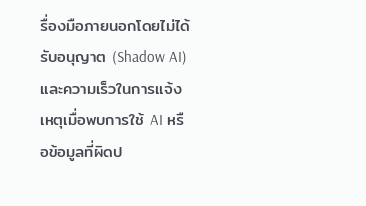รื่องมือภายนอกโดยไม่ได้รับอนุญาต (Shadow AI) และความเร็วในการแจ้งเหตุเมื่อพบการใช้ AI หรือข้อมูลที่ผิดป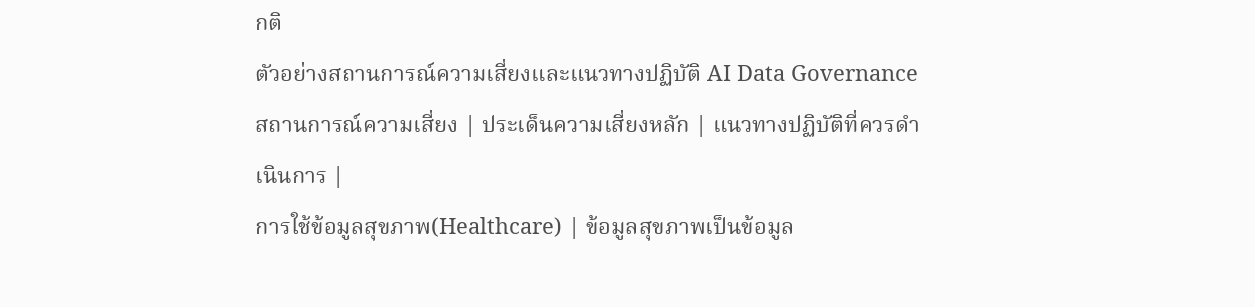กติ
ตัวอย่างสถานการณ์ความเสี่ยงและแนวทางปฏิบัติ AI Data Governance
สถานการณ์ความเสี่ยง | ประเด็นความเสี่ยงหลัก | แนวทางปฏิบัติที่ควรดำเนินการ |
การใช้ข้อมูลสุขภาพ(Healthcare) | ข้อมูลสุขภาพเป็นข้อมูล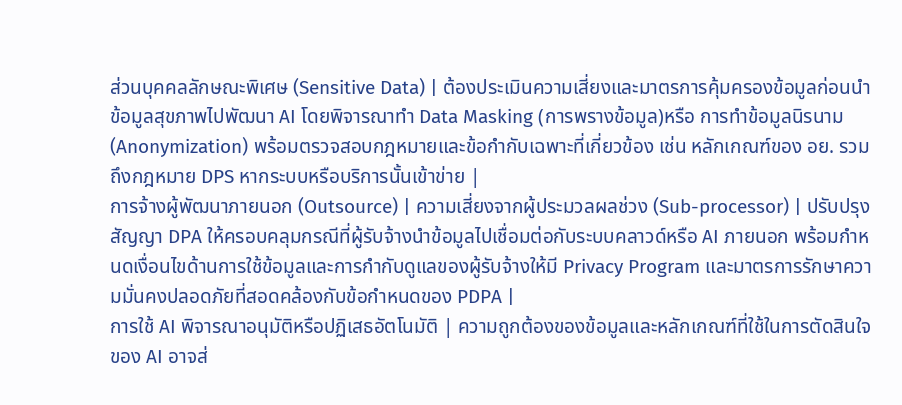ส่วนบุคคลลักษณะพิเศษ (Sensitive Data) | ต้องประเมินความเสี่ยงและมาตรการคุ้มครองข้อมูลก่อนนำข้อมูลสุขภาพไปพัฒนา AI โดยพิจารณาทำ Data Masking (การพรางข้อมูล)หรือ การทำข้อมูลนิรนาม (Anonymization) พร้อมตรวจสอบกฎหมายและข้อกำกับเฉพาะที่เกี่ยวข้อง เช่น หลักเกณฑ์ของ อย. รวมถึงกฎหมาย DPS หากระบบหรือบริการนั้นเข้าข่าย |
การจ้างผู้พัฒนาภายนอก (Outsource) | ความเสี่ยงจากผู้ประมวลผลช่วง (Sub-processor) | ปรับปรุงสัญญา DPA ให้ครอบคลุมกรณีที่ผู้รับจ้างนำข้อมูลไปเชื่อมต่อกับระบบคลาวด์หรือ AI ภายนอก พร้อมกำหนดเงื่อนไขด้านการใช้ข้อมูลและการกำกับดูแลของผู้รับจ้างให้มี Privacy Program และมาตรการรักษาความมั่นคงปลอดภัยที่สอดคล้องกับข้อกำหนดของ PDPA |
การใช้ AI พิจารณาอนุมัติหรือปฏิเสธอัตโนมัติ | ความถูกต้องของข้อมูลและหลักเกณฑ์ที่ใช้ในการตัดสินใจของ AI อาจส่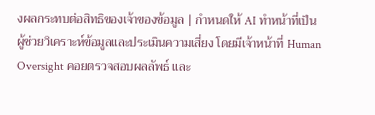งผลกระทบต่อสิทธิของเจ้าของข้อมูล | กำหนดให้ AI ทำหน้าที่เป็น ผู้ช่วยวิเคราะห์ข้อมูลและประเมินความเสี่ยง โดยมีเจ้าหน้าที่ Human Oversight คอยตรวจสอบผลลัพธ์ และ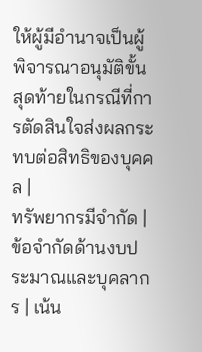ให้ผู้มีอำนาจเป็นผู้พิจารณาอนุมัติขั้นสุดท้ายในกรณีที่การตัดสินใจส่งผลกระทบต่อสิทธิของบุคคล |
ทรัพยากรมีจำกัด | ข้อจำกัดด้านงบประมาณและบุคลากร | เน้น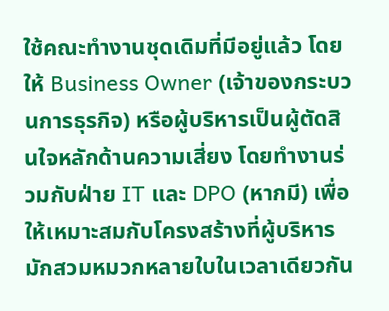ใช้คณะทำงานชุดเดิมที่มีอยู่แล้ว โดยให้ Business Owner (เจ้าของกระบวนการธุรกิจ) หรือผู้บริหารเป็นผู้ตัดสินใจหลักด้านความเสี่ยง โดยทำงานร่วมกับฝ่าย IT และ DPO (หากมี) เพื่อให้เหมาะสมกับโครงสร้างที่ผู้บริหารมักสวมหมวกหลายใบในเวลาเดียวกัน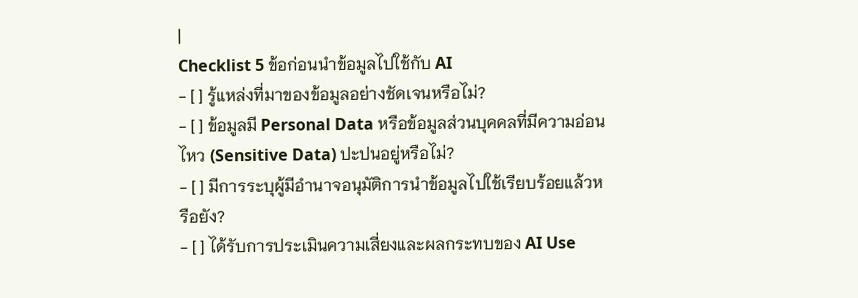|
Checklist 5 ข้อก่อนนำข้อมูลไปใช้กับ AI
- [ ] รู้แหล่งที่มาของข้อมูลอย่างชัดเจนหรือไม่?
- [ ] ข้อมูลมี Personal Data หรือข้อมูลส่วนบุคคลที่มีความอ่อนไหว (Sensitive Data) ปะปนอยู่หรือไม่?
- [ ] มีการระบุผู้มีอำนาจอนุมัติการนำข้อมูลไปใช้เรียบร้อยแล้วหรือยัง?
- [ ] ได้รับการประเมินความเสี่ยงและผลกระทบของ AI Use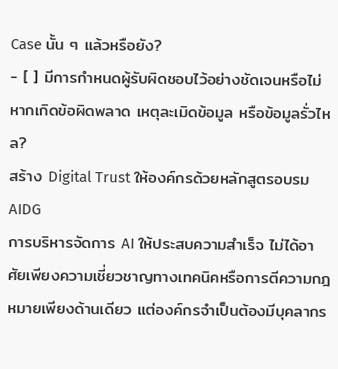Case นั้น ๆ แล้วหรือยัง?
- [ ] มีการกำหนดผู้รับผิดชอบไว้อย่างชัดเจนหรือไม่ หากเกิดข้อผิดพลาด เหตุละเมิดข้อมูล หรือข้อมูลรั่วไหล?
สร้าง Digital Trust ให้องค์กรด้วยหลักสูตรอบรม AIDG
การบริหารจัดการ AI ให้ประสบความสำเร็จ ไม่ได้อาศัยเพียงความเชี่ยวชาญทางเทคนิคหรือการตีความกฎหมายเพียงด้านเดียว แต่องค์กรจำเป็นต้องมีบุคลากร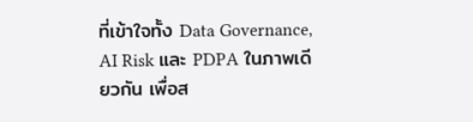ที่เข้าใจทั้ง Data Governance, AI Risk และ PDPA ในภาพเดียวกัน เพื่อส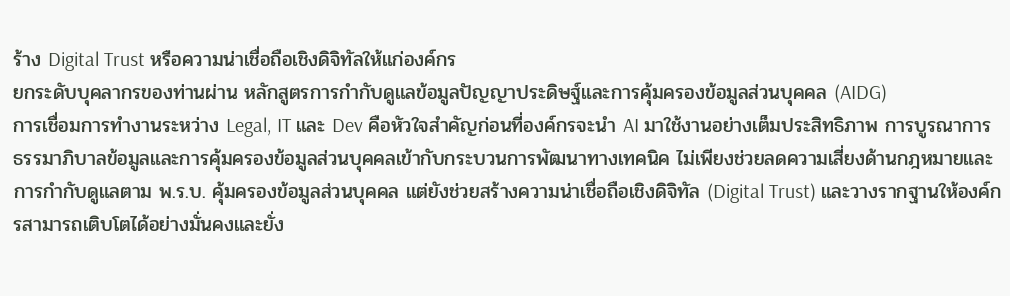ร้าง Digital Trust หรือความน่าเชื่อถือเชิงดิจิทัลให้แก่องค์กร
ยกระดับบุคลากรของท่านผ่าน หลักสูตรการกำกับดูแลข้อมูลปัญญาประดิษฐ์และการคุ้มครองข้อมูลส่วนบุคคล (AIDG)
การเชื่อมการทำงานระหว่าง Legal, IT และ Dev คือหัวใจสำคัญก่อนที่องค์กรจะนำ AI มาใช้งานอย่างเต็มประสิทธิภาพ การบูรณาการธรรมาภิบาลข้อมูลและการคุ้มครองข้อมูลส่วนบุคคลเข้ากับกระบวนการพัฒนาทางเทคนิค ไม่เพียงช่วยลดความเสี่ยงด้านกฎหมายและการกำกับดูแลตาม พ.ร.บ. คุ้มครองข้อมูลส่วนบุคคล แต่ยังช่วยสร้างความน่าเชื่อถือเชิงดิจิทัล (Digital Trust) และวางรากฐานให้องค์กรสามารถเติบโตได้อย่างมั่นคงและยั่ง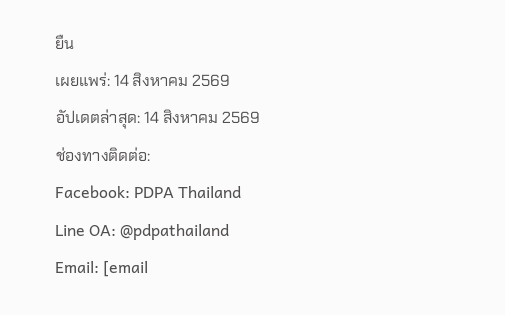ยืน
เผยแพร่: 14 สิงหาคม 2569
อัปเดตล่าสุด: 14 สิงหาคม 2569
ช่องทางติดต่อ:
Facebook: PDPA Thailand
Line OA: @pdpathailand
Email: [email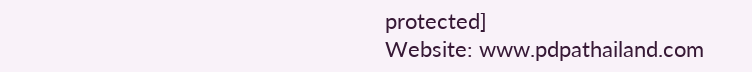protected]
Website: www.pdpathailand.com